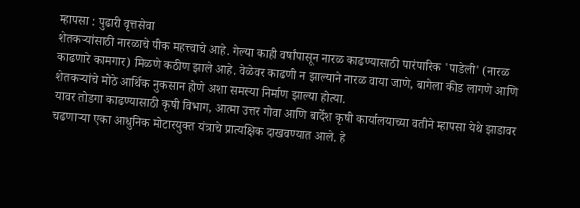म्हापसा : पुढारी वृत्तसेवा
शेतकऱ्यांसाठी नारळाचे पीक महत्त्वाचे आहे. गेल्या काही वर्षांपासून नारळ काढण्यासाठी पारंपारिक 'पाडेली' (नारळ काढणारे कामगार) मिळणे कठीण झाले आहे. वेळेवर काढणी न झाल्याने नारळ वाया जाणे, बागेला कीड लागणे आणि शेतकऱ्यांचे मोठे आर्थिक नुकसान होणे अशा समस्या निर्माण झाल्या होत्या.
यावर तोडगा काढण्यासाठी कृषी विभाग, आत्मा उत्तर गोवा आणि बार्देश कृषी कार्यालयाच्या वतीने म्हापसा येथे झाडावर चढणाऱ्या एका आधुनिक मोटारयुक्त यंत्राचे प्रात्यक्षिक दाखवण्यात आले. हे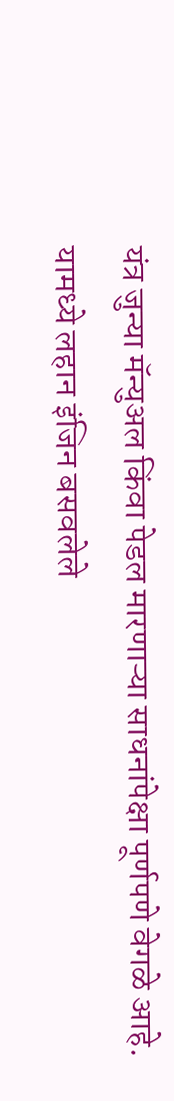यंत्र जुन्या मॅन्युअल किंवा पेडल मारणाऱ्या साधनांपेक्षा पूर्णपणे वेगळे आहे. यामध्ये लहान इंजिन बसवलेले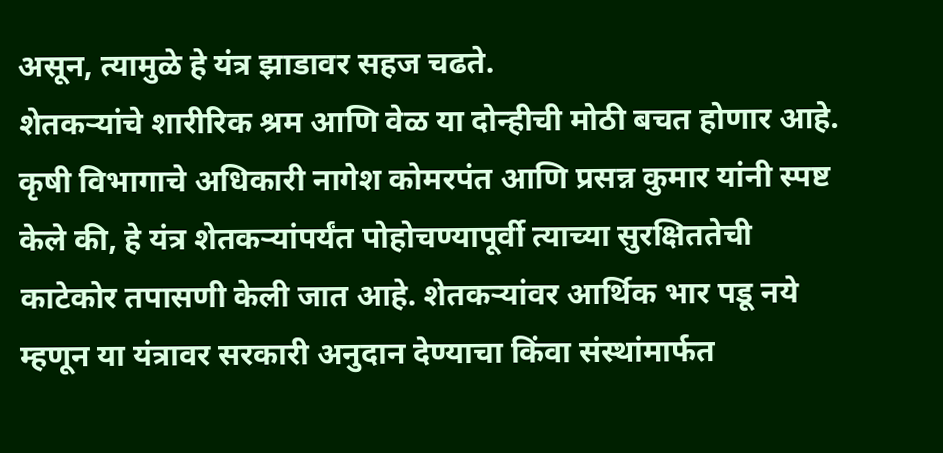असून, त्यामुळे हे यंत्र झाडावर सहज चढते.
शेतकऱ्यांचे शारीरिक श्रम आणि वेळ या दोन्हीची मोठी बचत होणार आहे. कृषी विभागाचे अधिकारी नागेश कोमरपंत आणि प्रसन्न कुमार यांनी स्पष्ट केले की, हे यंत्र शेतकऱ्यांपर्यंत पोहोचण्यापूर्वी त्याच्या सुरक्षिततेची काटेकोर तपासणी केली जात आहे. शेतकऱ्यांवर आर्थिक भार पडू नये म्हणून या यंत्रावर सरकारी अनुदान देण्याचा किंवा संस्थांमार्फत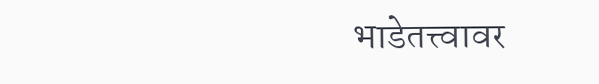भाडेतत्त्वावर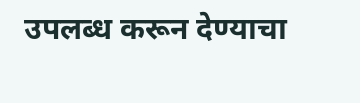उपलब्ध करून देण्याचा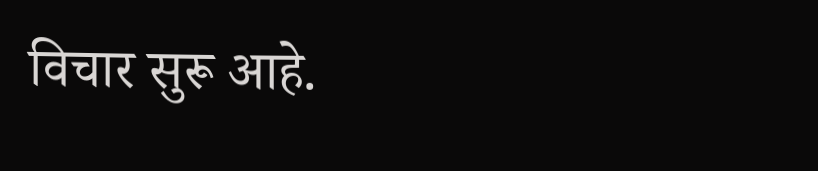विचार सुरू आहे.